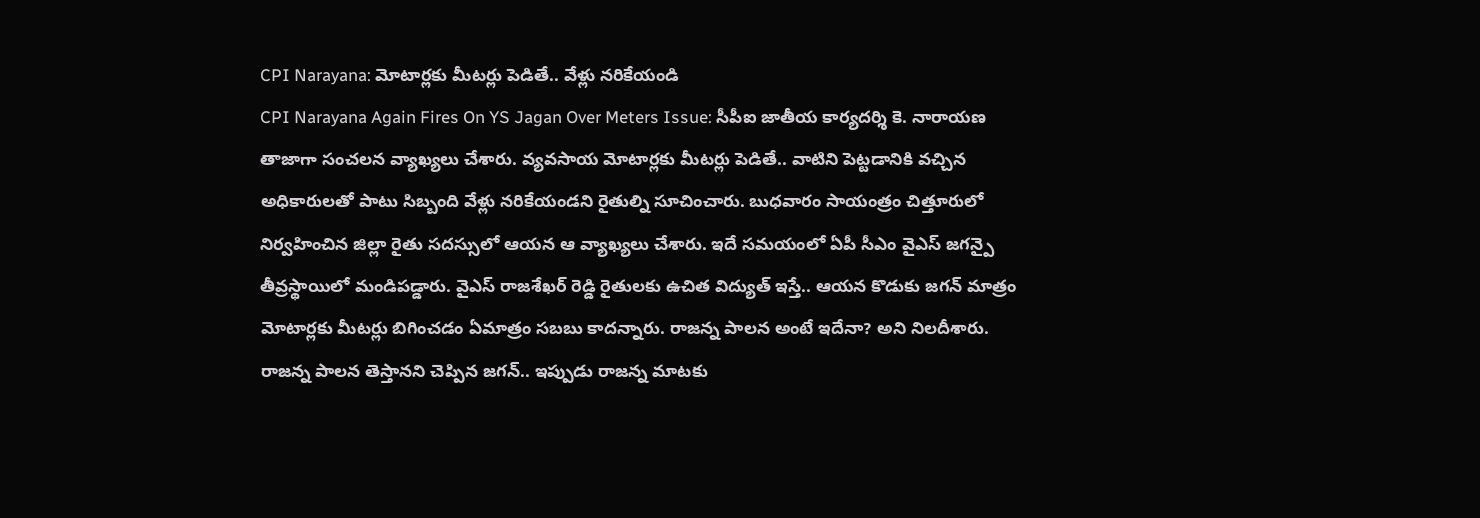CPI Narayana: మోటార్లకు మీటర్లు పెడితే.. వేళ్లు నరికేయండి
CPI Narayana Again Fires On YS Jagan Over Meters Issue: సీపీఐ జాతీయ కార్యదర్శి కె. నారాయణ తాజాగా సంచలన వ్యాఖ్యలు చేశారు. వ్యవసాయ మోటార్లకు మీటర్లు పెడితే.. వాటిని పెట్టడానికి వచ్చిన అధికారులతో పాటు సిబ్బంది వేళ్లు నరికేయండని రైతుల్ని సూచించారు. బుధవారం సాయంత్రం చిత్తూరులో నిర్వహించిన జిల్లా రైతు సదస్సులో ఆయన ఆ వ్యాఖ్యలు చేశారు. ఇదే సమయంలో ఏపీ సీఎం వైఎస్ జగన్పై తీవ్రస్థాయిలో మండిపడ్డారు. వైఎస్ రాజశేఖర్ రెడ్డి రైతులకు ఉచిత విద్యుత్ ఇస్తే.. ఆయన కొడుకు జగన్ మాత్రం మోటార్లకు మీటర్లు బిగించడం ఏమాత్రం సబబు కాదన్నారు. రాజన్న పాలన అంటే ఇదేనా? అని నిలదీశారు. రాజన్న పాలన తెస్తానని చెప్పిన జగన్.. ఇప్పుడు రాజన్న మాటకు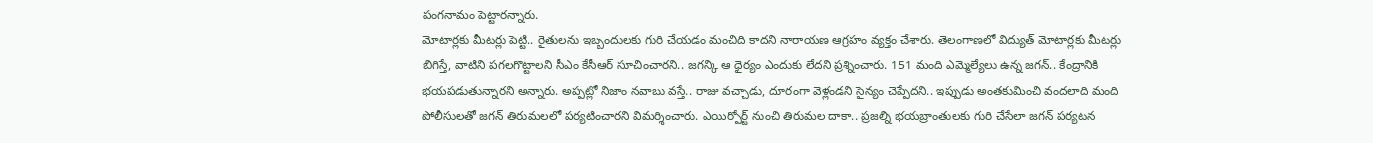పంగనామం పెట్టారన్నారు.
మోటార్లకు మీటర్లు పెట్టి.. రైతులను ఇబ్బందులకు గురి చేయడం మంచిది కాదని నారాయణ ఆగ్రహం వ్యక్తం చేశారు. తెలంగాణలో విద్యుత్ మోటార్లకు మీటర్లు బిగిస్తే, వాటిని పగలగొట్టాలని సీఎం కేసీఆర్ సూచించారని.. జగన్కి ఆ ధైర్యం ఎందుకు లేదని ప్రశ్నించారు. 151 మంది ఎమ్మెల్యేలు ఉన్న జగన్.. కేంద్రానికి భయపడుతున్నారని అన్నారు. అప్పట్లో నిజాం నవాబు వస్తే.. రాజు వచ్చాడు, దూరంగా వెళ్లండని సైన్యం చెప్పేదని.. ఇప్పుడు అంతకుమించి వందలాది మంది పోలీసులతో జగన్ తిరుమలలో పర్యటించారని విమర్శించారు. ఎయిర్పోర్ట్ నుంచి తిరుమల దాకా.. ప్రజల్ని భయబ్రాంతులకు గురి చేసేలా జగన్ పర్యటన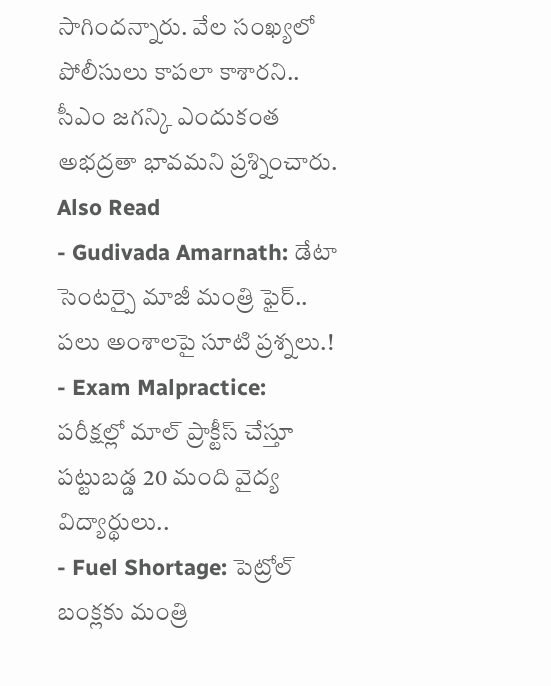సాగిందన్నారు. వేల సంఖ్యలో పోలీసులు కాపలా కాశారని.. సీఎం జగన్కి ఎందుకంత అభద్రతా భావమని ప్రశ్నించారు.
Also Read
- Gudivada Amarnath: డేటా సెంటర్పై మాజీ మంత్రి ఫైర్.. పలు అంశాలపై సూటి ప్రశ్నలు.!
- Exam Malpractice: పరీక్షల్లో మాల్ ప్రాక్టీస్ చేస్తూ పట్టుబడ్డ 20 మంది వైద్య విద్యార్థులు..
- Fuel Shortage: పెట్రోల్ బంక్లకు మంత్రి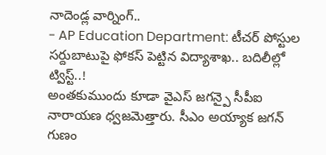నాదెండ్ల వార్నింగ్..
- AP Education Department: టీచర్ పోస్టుల సర్దుబాటుపై ఫోకస్ పెట్టిన విద్యాశాఖ.. బదిలీల్లో ట్విస్ట్..!
అంతకుముందు కూడా వైఎస్ జగన్పై సీపీఐ నారాయణ ధ్వజమెత్తారు. సీఎం అయ్యాక జగన్ గుణం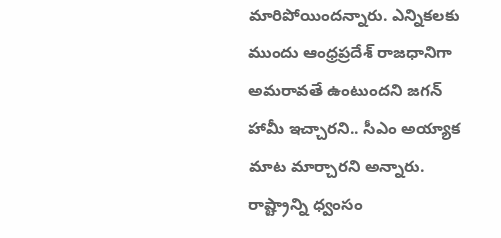మారిపోయిందన్నారు. ఎన్నికలకు ముందు ఆంధ్రప్రదేశ్ రాజధానిగా అమరావతే ఉంటుందని జగన్ హామీ ఇచ్చారని.. సీఎం అయ్యాక మాట మార్చారని అన్నారు. రాష్ట్రాన్ని ధ్వంసం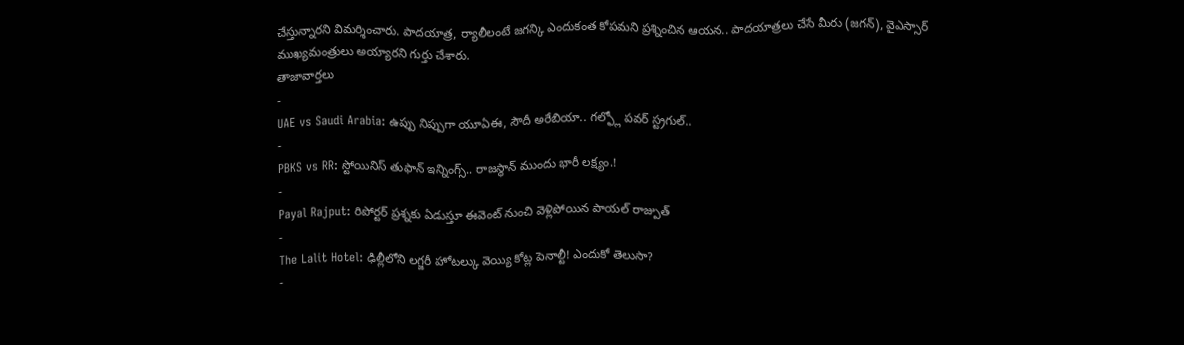చేస్తున్నారని విమర్శించారు. పాదయాత్ర, ర్యాలీలంటే జగన్కి ఎందుకంత కోపమని ప్రశ్నించిన ఆయన.. పాదయాత్రలు చేసే మీరు (జగన్), వైఎస్సార్ ముఖ్యమంత్రులు అయ్యారని గుర్తు చేశారు.
తాజావార్తలు
-
UAE vs Saudi Arabia: ఉప్పు నిప్పుగా యూఏఈ, సౌదీ అరేబియా.. గల్ఫ్లో పవర్ స్ట్రగుల్..
-
PBKS vs RR: స్టోయినిస్ తుఫాన్ ఇన్నింగ్స్.. రాజస్థాన్ ముందు భారీ లక్ష్యం.!
-
Payal Rajput: రిపోర్టర్ ప్రశ్నకు ఏడుస్తూ ఈవెంట్ నుంచి వెళ్లిపోయిన పాయల్ రాజ్పుత్
-
The Lalit Hotel: ఢిల్లీలోని లగ్జరీ హోటల్కు వెయ్యి కోట్ల పెనాల్టీ! ఎందుకో తెలుసా?
-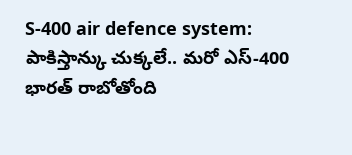S-400 air defence system: పాకిస్తాన్కు చుక్కలే.. మరో ఎస్-400 భారత్ రాబోతోంది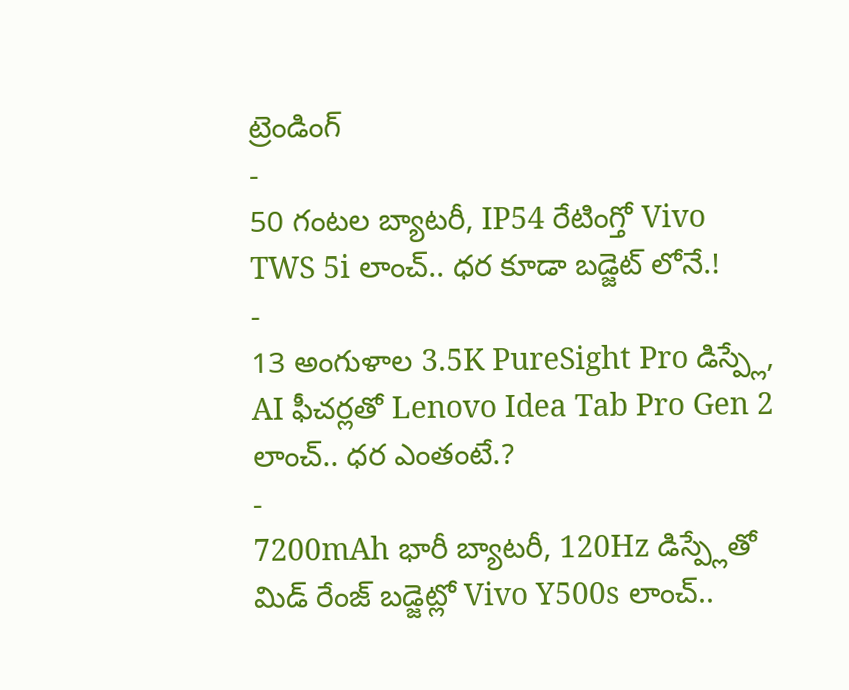ట్రెండింగ్
-
50 గంటల బ్యాటరీ, IP54 రేటింగ్తో Vivo TWS 5i లాంచ్.. ధర కూడా బడ్జెట్ లోనే.!
-
13 అంగుళాల 3.5K PureSight Pro డిస్ప్లే, AI ఫీచర్లతో Lenovo Idea Tab Pro Gen 2 లాంచ్.. ధర ఎంతంటే.?
-
7200mAh భారీ బ్యాటరీ, 120Hz డిస్ప్లేతో మిడ్ రేంజ్ బడ్జెట్లో Vivo Y500s లాంచ్..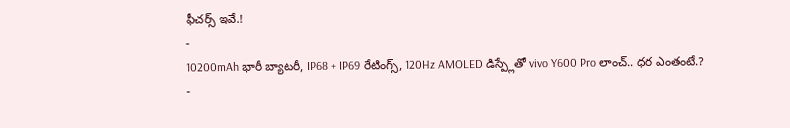ఫీచర్స్ ఇవే.!
-
10200mAh భారీ బ్యాటరీ, IP68 + IP69 రేటింగ్స్, 120Hz AMOLED డిస్ప్లేతో vivo Y600 Pro లాంచ్.. ధర ఎంతంటే.?
-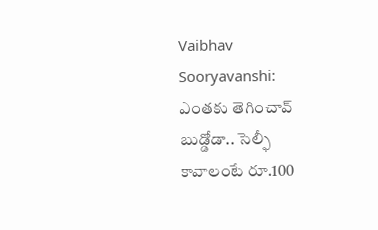Vaibhav Sooryavanshi: ఎంతకు తెగించావ్ బుడ్డోడా.. సెల్ఫీ కావాలంటే రూ.100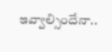ఇవ్వాల్సిందేనా..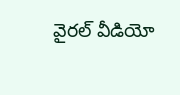వైరల్ వీడియో